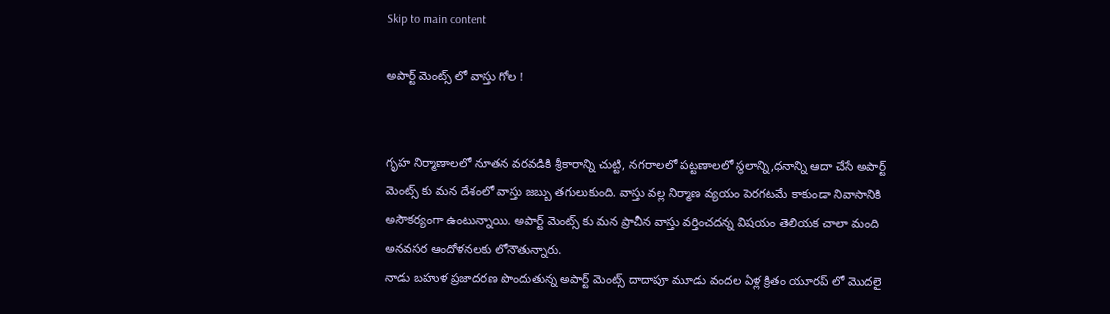Skip to main content

అపార్ట్ మెంట్స్ లో వాస్తు గోల !


గృహ నిర్మాణాలలో నూతన వరవడికి శ్రీకారాన్ని చుట్టి, నగరాలలో పట్టణాలలో స్థలాన్ని,ధనాన్ని ఆదా చేసే అపార్ట్ మెంట్స్ కు మన దేశంలో వాస్తు జబ్బు తగులుకుంది. వాస్తు వల్ల నిర్మాణ వ్యయం పెరగటమే కాకుండా నివాసానికి అసౌకర్యంగా ఉంటున్నాయి. అపార్ట్ మెంట్స్ కు మన ప్రాచీన వాస్తు వర్తించదన్న విషయం తెలియక చాలా మంది అనవసర ఆందోళనలకు లోనౌతున్నారు.
నాడు బహుళ ప్రజాదరణ పొందుతున్న అపార్ట్ మెంట్స్ దాదాపూ మూడు వందల ఏళ్ల క్రితం యూరప్ లో మొదలై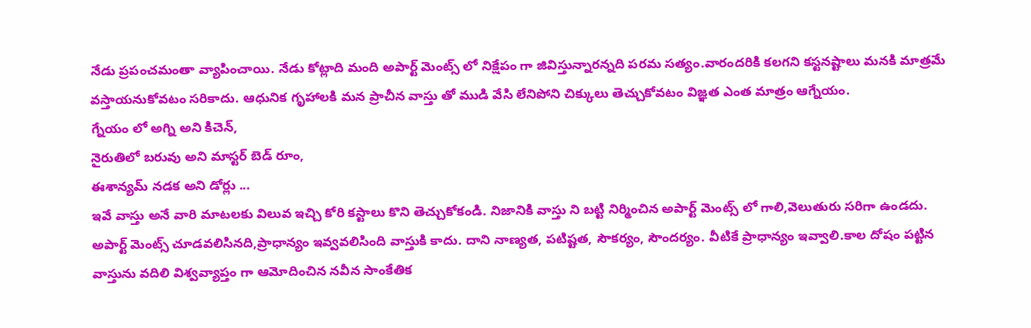నేడు ప్రపంచమంతా వ్యాపించాయి. నేడు కోట్లాది మంది అపార్ట్ మెంట్స్ లో నిక్షేపం గా జివిస్తున్నారన్నది పరమ సత్యం.వారందరికి కలగని కస్టనష్టాలు మనకి మాత్రమే వస్తాయనుకోవటం సరికాదు. ఆధునిక గృహాలకి మన ప్రాచీన వాస్తు తో ముడి వేసి లేనిపోని చిక్కులు తెచ్చుకోవటం విజ్ఞత ఎంత మాత్రం ఆగ్నేయం.
గ్నేయం లో అగ్ని అని కిచెన్,
నైరుతిలో బరువు అని మాస్టర్ బెడ్ రూం,
ఈశాన్యమ్ నడక అని డోర్లు ...
ఇవే వాస్తు అనే వారి మాటలకు విలువ ఇచ్చి కోరి కస్టాలు కొని తెచ్చుకోకండి. నిజానికి వాస్తు ని బట్టి నిర్మించిన అపార్ట్ మెంట్స్ లో గాలి,వెలుతురు సరిగా ఉండదు.
అపార్ట్ మెంట్స్ చూడవలిసినది,ప్రాధాన్యం ఇవ్వవలిసింది వాస్తుకి కాదు. దాని నాణ్యత, పటిష్టత, సౌకర్యం, సౌందర్యం. వీటికే ప్రాధాన్యం ఇవ్వాలి.కాల దోషం పట్టిన వాస్తును వదిలి విశ్వవ్యాప్తం గా ఆమోదించిన నవీన సాంకేతిక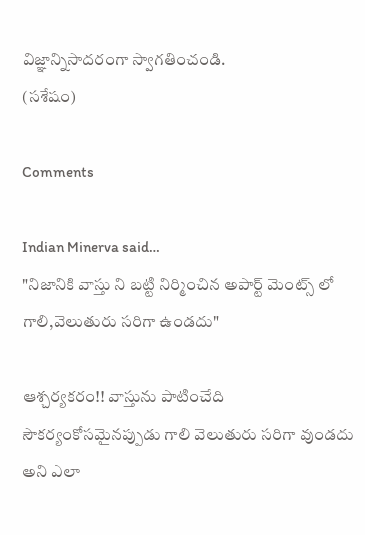విజ్ఞాన్నిసాదరంగా స్వాగతించండి.
(సశేషం)

Comments

Indian Minerva said…
"నిజానికి వాస్తు ని బట్టి నిర్మించిన అపార్ట్ మెంట్స్ లో గాలి,వెలుతురు సరిగా ఉండదు"

ఆశ్చర్యకరం!! వాస్తును పాటించేది సౌకర్యంకోసమైనప్పుడు గాలి వెలుతురు సరిగా వుండదు అని ఎలా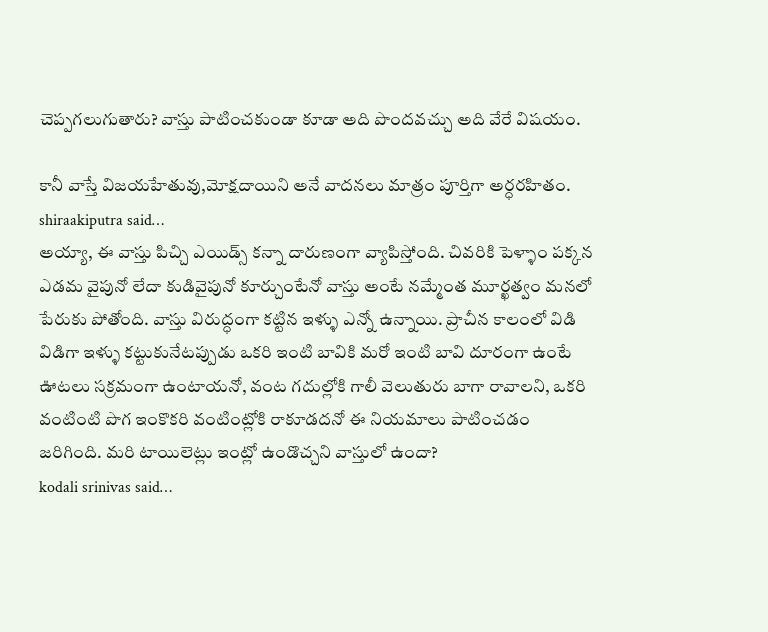చెప్పగలుగుతారు? వాస్తు పాటించకుండా కూడా అది పొందవచ్చు అది వేరే విషయం.

కానీ వాస్తే విజయహేతువు,మోక్షదాయిని అనే వాదనలు మాత్రం పూర్తిగా అర్ధరహితం.
shiraakiputra said…
అయ్యా, ఈ వాస్తు పిచ్చి ఎయిడ్స్ కన్నా దారుణంగా వ్యాపిస్తోంది. చివరికి పెళ్ళాం పక్కన ఎడమ వైపునో లేదా కుడివైపునో కూర్చుంటేనో వాస్తు అంటే నమ్మేంత మూర్ఖత్వం మనలో పేరుకు పోతోంది. వాస్తు విరుద్ధంగా కట్టిన ఇళ్ళు ఎన్నో ఉన్నాయి. ప్రాచీన కాలంలో విడి విడిగా ఇళ్ళు కట్టుకునేటప్పుడు ఒకరి ఇంటి బావికి మరో ఇంటి బావి దూరంగా ఉంటే ఊటలు సక్రమంగా ఉంటాయనో, వంట గదుల్లోకి గాలీ వెలుతురు బాగా రావాలని, ఒకరి వంటింటి పొగ ఇంకొకరి వంటింట్లోకి రాకూడదనో ఈ నియమాలు పాటించడం జరిగింది. మరి టాయిలెట్లు ఇంట్లో ఉండొచ్చని వాస్తులో ఉందా?
kodali srinivas said…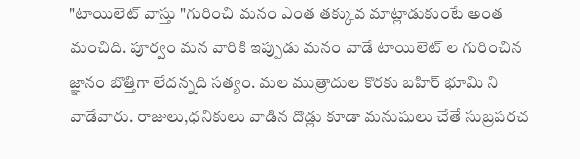"టాయిలెట్ వాస్తు "గురించి మనం ఎంత తక్కువ మాట్లాడుకుంటే అంత మంచిది. పూర్వం మన వారికి ఇప్పుడు మనం వాడే టాయిలెట్ ల గురించిన జ్ఞానం బొత్తిగా లేదన్నది సత్యం. మల ముత్రాదుల కొరకు బహిర్ భూమి ని వాడేవారు. రాజులు,ధనికులు వాడిన దొడ్లు కూడా మనుషులు చేతే సుబ్రపరచ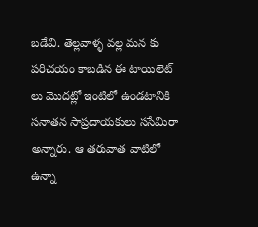బడేవి. తెల్లవాళ్ళ వల్ల మన కు పరిచయం కాబడిన ఈ టాయిలెట్ లు మొదట్లో ఇంటిలో ఉండటానికి సనాతన సాప్రదాయకులు ససేమిరా అన్నారు. ఆ తరువాత వాటిలో ఉన్నా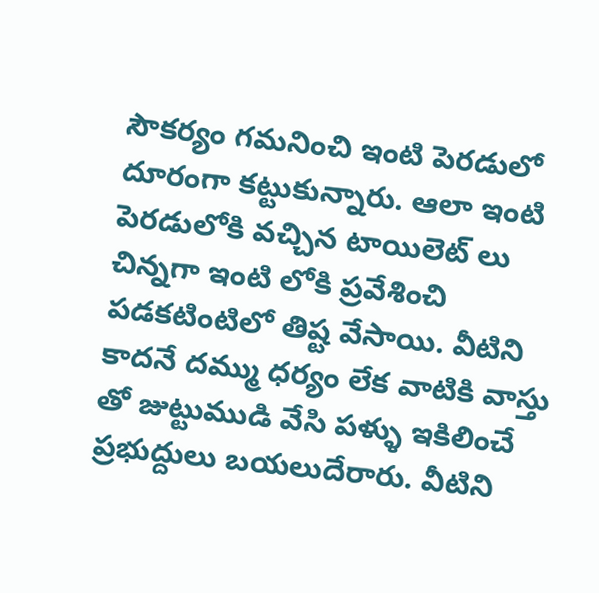సౌకర్యం గమనించి ఇంటి పెరడులో దూరంగా కట్టుకున్నారు. ఆలా ఇంటి పెరడులోకి వచ్చిన టాయిలెట్ లు చిన్నగా ఇంటి లోకి ప్రవేశించి పడకటింటిలో తిష్ట వేసాయి. వీటిని కాదనే దమ్ము ధర్యం లేక వాటికి వాస్తు తో జుట్టుముడి వేసి పళ్ళు ఇకిలించే ప్రభుద్దులు బయలుదేరారు. వీటిని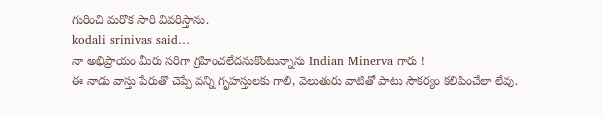గురించి మరొక సారి వివరిస్తాను.
kodali srinivas said…
నా అభిప్రాయం మీరు సరిగా గ్రహించలేదనుకొంటున్నాను Indian Minerva గారు !
ఈ నాడు వాస్తు పేరుతొ చెప్పే వన్ని గృహస్తులకు గాలి, వెలుతురు వాటితో పాటు సౌకర్యం కలిపించేలా లేవు.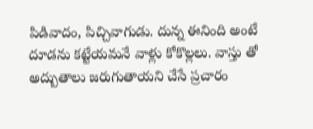పిడివాదం, పిచ్చివాగుడు. దున్న ఈనింది అంటే దూడను కట్టేయమనే వాళ్లు కోకొల్లలు. వాస్తు తో అద్బుతాలు జరుగుతాయని చేసే ప్రచారం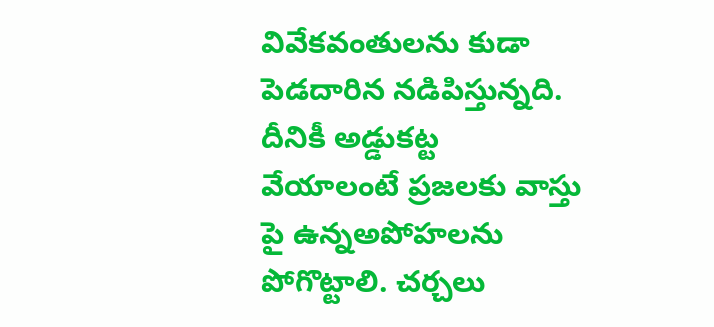వివేకవంతులను కుడా పెడదారిన నడిపిస్తున్నది. దీనికీ అడ్డుకట్ట వేయాలంటే ప్రజలకు వాస్తు పై ఉన్నఅపోహలను పోగొట్టాలి. చర్చలు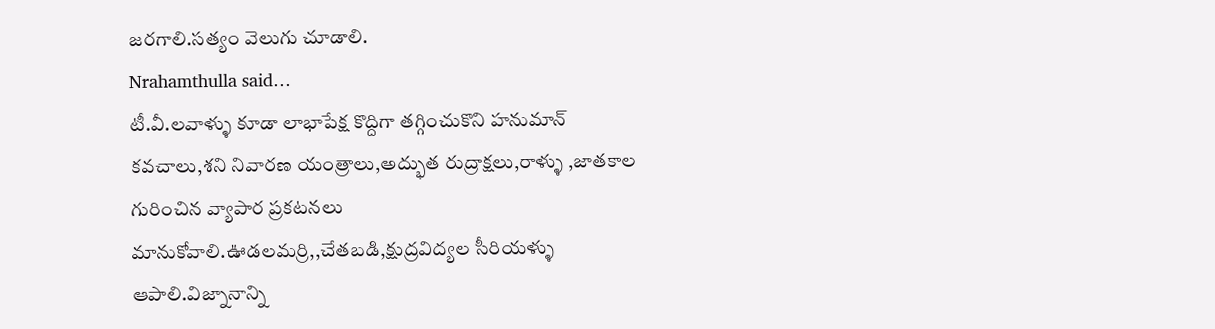జరగాలి.సత్యం వెలుగు చూడాలి.
Nrahamthulla said…
టీ.వీ.లవాళ్ళు కూడా లాభాపేక్ష కొద్దిగా తగ్గించుకొని హనుమాన్ కవచాలు,శని నివారణ యంత్రాలు,అద్భుత రుద్రాక్షలు,రాళ్ళు ,జాతకాల గురించిన వ్యాపార ప్రకటనలు మానుకోవాలి.ఊడలమర్రి,,చేతబడి,క్షుద్రవిద్యల సీరియళ్ళు ఆపాలి.విజ్నానాన్ని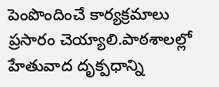పెంపొందించే కార్యక్రమాలు ప్రసారం చెయ్యాలి.పాఠశాలల్లో హేతువాద దృక్పధాన్ని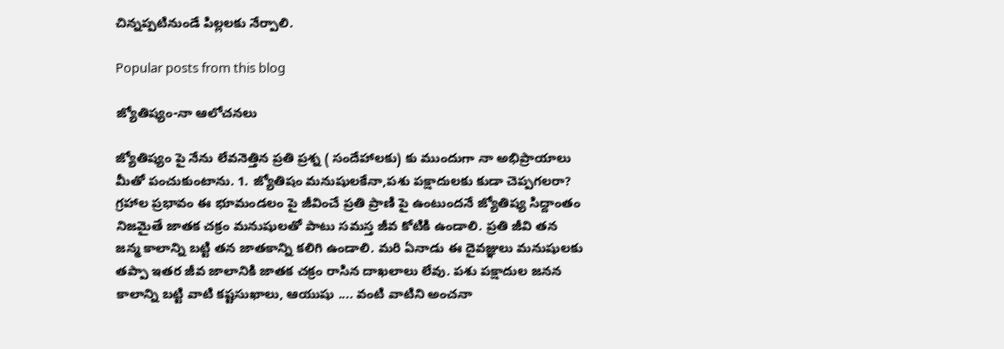చిన్నప్పటినుండే పిల్లలకు నేర్పాలి.

Popular posts from this blog

జ్యోతిష్యం-నా ఆలోచనలు

జ్యోతిష్యం పై నేను లేవనెత్తిన ప్రతి ప్రశ్న ( సందేహాలకు) కు ముందుగా నా అభిప్రాయాలు మీతో పంచుకుంటాను. 1. జ్యోతిషం మనుషులకేనా,పశు పక్షాదులకు కుడా చెప్పగలరా? గ్రహాల ప్రభావం ఈ భూమండలం పై జీవించే ప్రతి ప్రాణి పై ఉంటుందనే జ్యోతిష్య సిద్దాంతం నిజమైతే జాతక చక్రం మనుషులతో పాటు సమస్త జీవ కోటికి ఉండాలి. ప్రతి జీవి తన జన్మ కాలాన్ని బట్టి తన జాతకాన్ని కలిగి ఉండాలి. మరి ఏనాడు ఈ దైవజ్ఞులు మనుషులకు తప్పా ఇతర జీవ జాలానికి జాతక చక్రం రాసిన దాఖలాలు లేవు. పశు పక్షాదుల జనన కాలాన్ని బట్టి వాటి కష్టసుఖాలు, ఆయుషు .... వంటి వాటిని అంచనా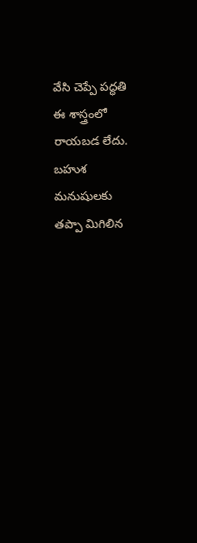వేసి చెప్పే పద్ధతి ఈ శాస్త్రంలో రాయబడ లేదు. బహుశ మనుషులకు తప్పా మిగిలిన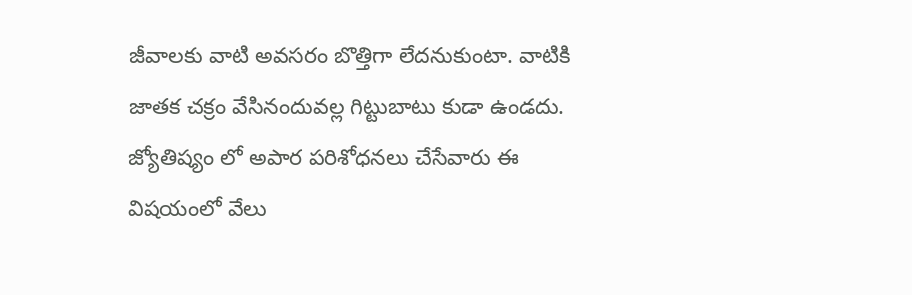జీవాలకు వాటి అవసరం బొత్తిగా లేదనుకుంటా. వాటికి జాతక చక్రం వేసినందువల్ల గిట్టుబాటు కుడా ఉండదు. జ్యోతిష్యం లో అపార పరిశోధనలు చేసేవారు ఈ విషయంలో వేలు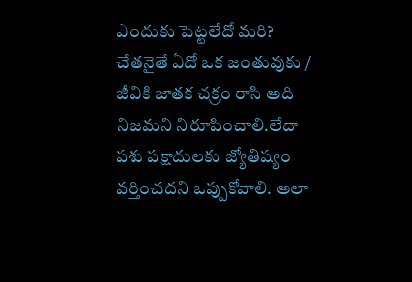ఎందుకు పెట్టలేదో మరి? చేతనైతే ఏదో ఒక జంతువుకు / జీవికి జాతక చక్రం రాసి అది నిజమని నిరూపించాలి.లేదా పశు పక్షాదులకు జ్యోతిష్యం వర్తించదని ఒప్పుకోవాలి. అలా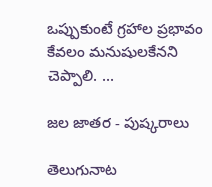ఒప్పుకుంటే గ్రహాల ప్రభావం కేవలం మనుషులకేనని చెప్పాలి. ...

జల జాతర - పుష్కరాలు

తెలుగునాట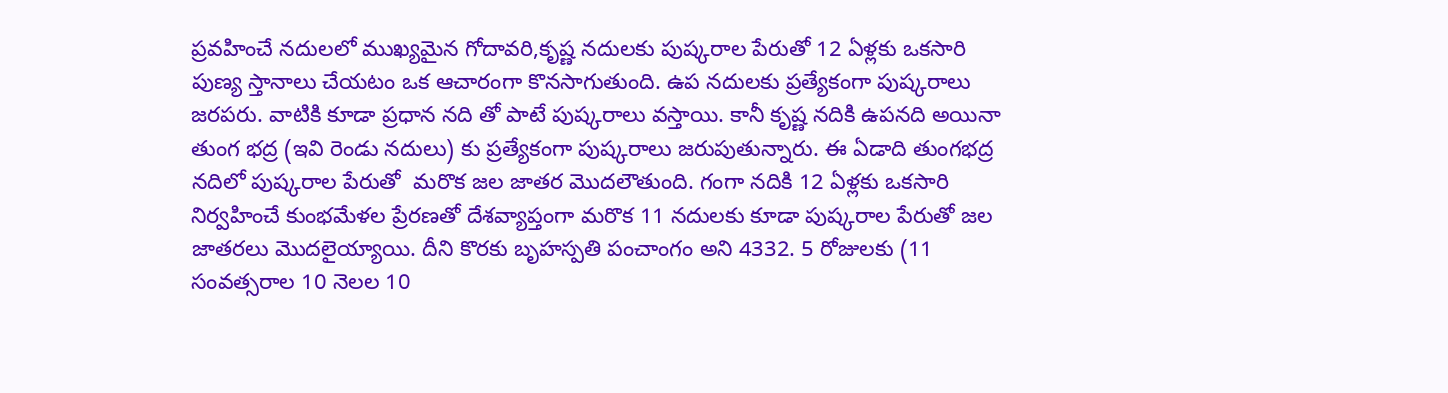ప్రవహించే నదులలో ముఖ్యమైన గోదావరి,కృష్ణ నదులకు పుష్కరాల పేరుతో 12 ఏళ్లకు ఒకసారి పుణ్య స్తానాలు చేయటం ఒక ఆచారంగా కొనసాగుతుంది. ఉప నదులకు ప్రత్యేకంగా పుష్కరాలు జరపరు. వాటికి కూడా ప్రధాన నది తో పాటే పుష్కరాలు వస్తాయి. కానీ కృష్ణ నదికి ఉపనది అయినా తుంగ భద్ర (ఇవి రెండు నదులు) కు ప్రత్యేకంగా పుష్కరాలు జరుపుతున్నారు. ఈ ఏడాది తుంగభద్ర నదిలో పుష్కరాల పేరుతో  మరొక జల జాతర మొదలౌతుంది. గంగా నదికి 12 ఏళ్లకు ఒకసారి నిర్వహించే కుంభమేళల ప్రేరణతో దేశవ్యాప్తంగా మరొక 11 నదులకు కూడా పుష్కరాల పేరుతో జల జాతరలు మొదలైయ్యాయి. దీని కొరకు బృహస్పతి పంచాంగం అని 4332. 5 రోజులకు (11 సంవత్సరాల 10 నెలల 10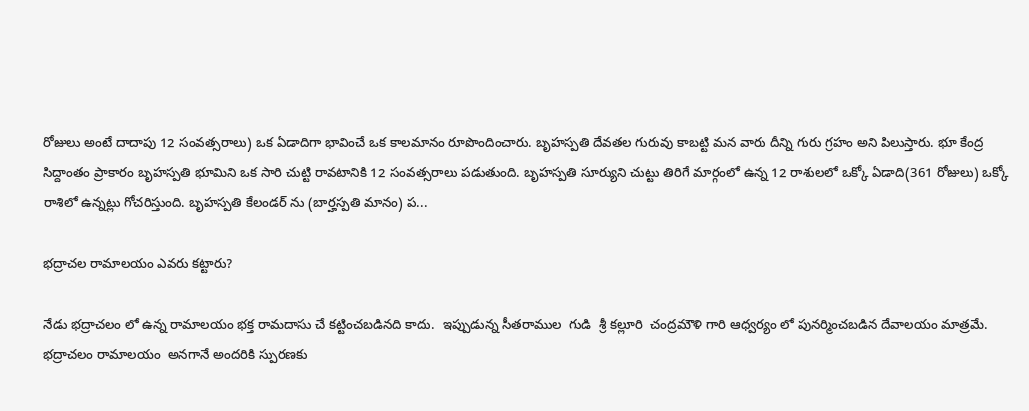రోజులు అంటే దాదాపు 12 సంవత్సరాలు) ఒక ఏడాదిగా భావించే ఒక కాలమానం రూపొందించారు. బృహస్పతి దేవతల గురువు కాబట్టి మన వారు దీన్ని గురు గ్రహం అని పిలుస్తారు. భూ కేంద్ర సిద్దాంతం ప్రాకారం బృహస్పతి భూమిని ఒక సారి చుట్టి రావటానికి 12 సంవత్సరాలు పడుతుంది. బృహస్పతి సూర్యుని చుట్టు తిరిగే మార్గంలో ఉన్న 12 రాశులలో ఒక్కో ఏడాది(361 రోజులు) ఒక్కో రాశిలో ఉన్నట్లు గోచరిస్తుంది. బృహస్పతి కేలండర్ ను (బార్హస్పతి మానం) ప...

భద్రాచల రామాలయం ఎవరు కట్టారు?

నేడు భద్రాచలం లో ఉన్న రామాలయం భక్త రామదాసు చే కట్టించబడినది కాదు.  ఇప్పుడున్న సీతరాముల  గుడి  శ్రీ కల్లూరి  చంద్రమౌళి గారి ఆధ్వర్యం లో పునర్మించబడిన దేవాలయం మాత్రమే.  భద్రాచలం రామాలయం  అనగానే అందరికి స్పురణకు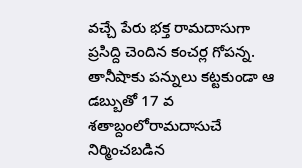వచ్చే పేరు భక్త రామదాసుగా ప్రసిద్ది చెందిన కంచర్ల గోపన్న. తానీషాకు పన్నులు కట్టకుండా ఆ డబ్బుతో 17 వ శతాబ్దంలోరామదాసుచే  నిర్మించబడిన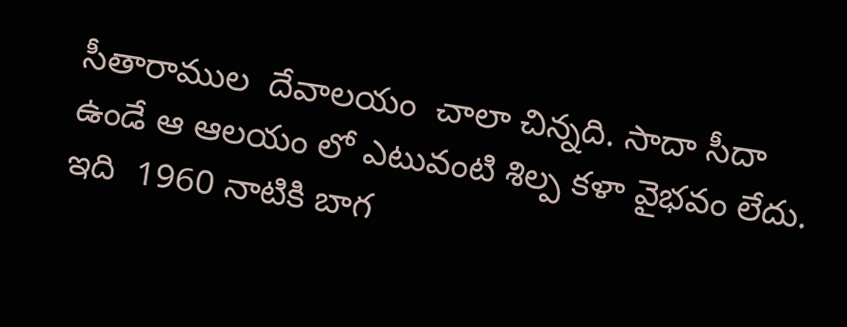సీతారాముల  దేవాలయం  చాలా చిన్నది. సాదా సీదా ఉండే ఆ ఆలయం లో ఎటువంటి శిల్ప కళా వైభవం లేదు.  ఇది  1960 నాటికి బాగ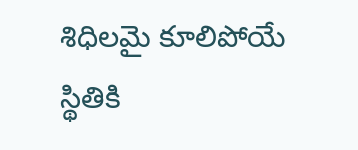శిధిలమై కూలిపోయే స్థితికి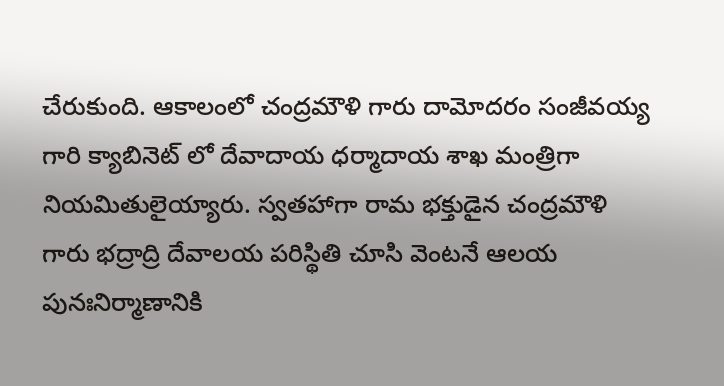చేరుకుంది. ఆకాలంలో చంద్రమౌళి గారు దామోదరం సంజీవయ్య గారి క్యాబినెట్ లో దేవాదాయ ధర్మాదాయ శాఖ మంత్రిగా నియమితులైయ్యారు. స్వతహాగా రామ భక్తుడైన చంద్రమౌళి గారు భద్రాద్రి దేవాలయ పరిస్థితి చూసి వెంటనే ఆలయ పునఃనిర్మాణానికి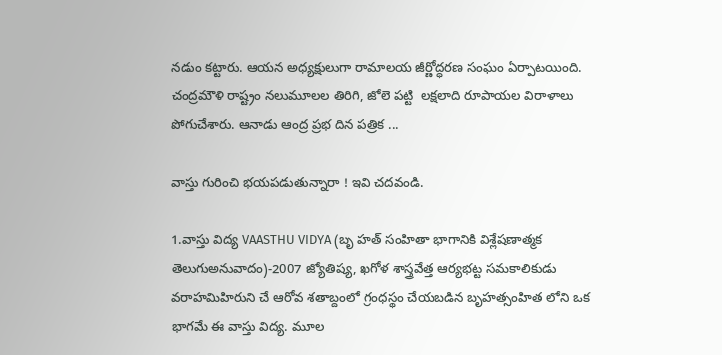నడుం కట్టారు. ఆయన అధ్యక్షులుగా రామాలయ జీర్ణోద్ధరణ సంఘం ఏర్పాటయింది. చంద్రమౌళి రాష్ట్రం నలుమూలల తిరిగి, జోలె పట్టి  లక్షలాది రూపాయల విరాళాలు పోగుచేశారు. ఆనాడు ఆంద్ర ప్రభ దిన పత్రిక ...

వాస్తు గురించి భయపడుతున్నారా ! ఇవి చదవండి.

1.వాస్తు విద్య VAASTHU VIDYA (బృ హత్ సంహితా భాగానికి విశ్లేషణాత్మక తెలుగుఅనువాదం)-2007 జ్యోతిష్య, ఖగోళ శాస్త్రవేత్త ఆర్యభట్ట సమకాలికుడు వరాహమిహిరుని చే ఆరోవ శతాబ్దంలో గ్రంధస్థం చేయబడిన బృహత్సంహిత లోని ఒక భాగమే ఈ వాస్తు విద్య. మూల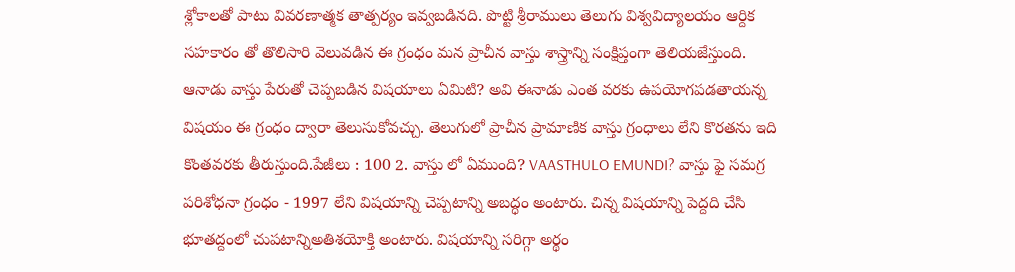శ్లోకాలతో పాటు వివరణాత్మక తాత్పర్యం ఇవ్వబడినది. పొట్టి శ్రీరాములు తెలుగు విశ్వవిద్యాలయం ఆర్దిక సహకారం తో తొలిసారి వెలువడిన ఈ గ్రంధం మన ప్రాచీన వాస్తు శాస్త్రాన్ని సంక్షిప్తంగా తెలియజేస్తుంది. ఆనాడు వాస్తు పేరుతో చెప్పబడిన విషయాలు ఏమిటి? అవి ఈనాడు ఎంత వరకు ఉపయోగపడతాయన్న విషయం ఈ గ్రంధం ద్వారా తెలుసుకోవచ్చు. తెలుగులో ప్రాచీన ప్రామాణిక వాస్తు గ్రంధాలు లేని కొరతను ఇది కొంతవరకు తీరుస్తుంది.పేజీలు : 100 2. వాస్తు లో ఏముంది? VAASTHULO EMUNDI? వాస్తు ఫై సమగ్ర పరిశోధనా గ్రంధం - 1997 లేని విషయాన్ని చెప్పటాన్ని అబద్ధం అంటారు. చిన్న విషయాన్ని పెద్దది చేసి భూతద్దంలో చుపటాన్నిఅతిశయోక్తి అంటారు. విషయాన్ని సరిగ్గా అర్థం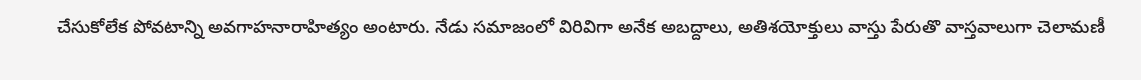చేసుకోలేక పోవటాన్ని అవగాహనారాహిత్యం అంటారు. నేడు సమాజంలో విరివిగా అనేక అబద్దాలు, అతిశయోక్తులు వాస్తు పేరుతొ వాస్తవాలుగా చెలామణీ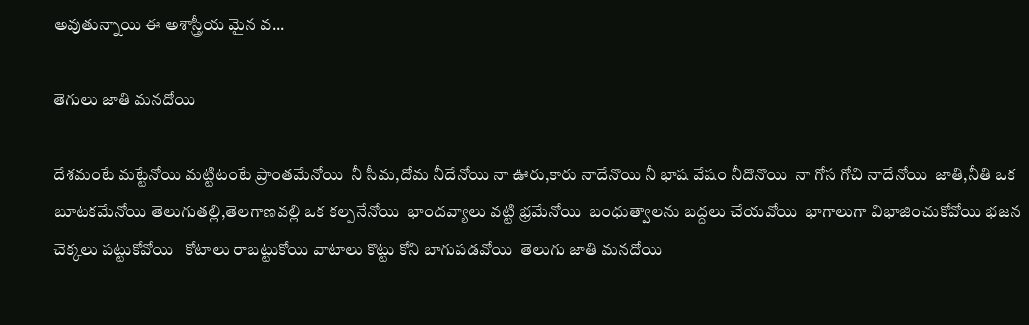అవుతున్నాయి ఈ అశాస్త్రీయ మైన వ...

తెగులు జాతి మనదోయి

దేశమంటే మట్టేనోయి మట్టిటంటే ప్రాంతమేనోయి  నీ సీమ,దోమ నీదేనోయి నా ఊరు,కారు నాదేనొయి నీ భాష వేషం నీదొనొయి  నా గోస గోచి నాదేనోయి  జాతి,నీతి ఒక బూటకమేనోయి తెలుగుతల్లి,తెలగాణవల్లి ఒక కల్పనేనోయి  భాందవ్యాలు వట్టి భ్రమేనోయి  బంధుత్వాలను బద్దలు చేయవోయి  భాగాలుగా విభాజించుకోవోయి భజన చెక్కలు పట్టుకోవోయి   కోటాలు రాబట్టుకోయి వాటాలు కొట్టు కోని బాగుపడవోయి  తెలుగు జాతి మనదోయి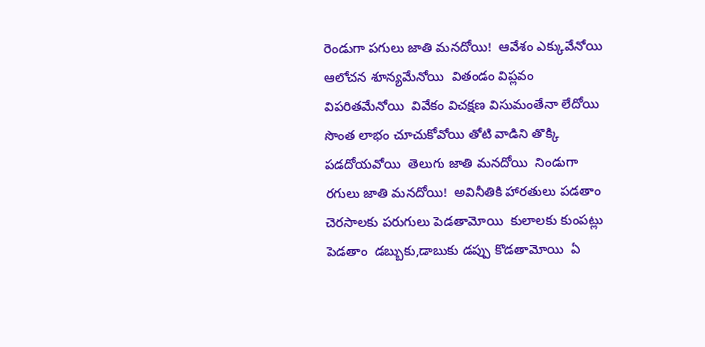రెండుగా పగులు జాతి మనదోయి!  ఆవేశం ఎక్కువేనోయి  ఆలోచన శూన్యమేనోయి  వితండం విప్లవం విపరితమేనోయి  వివేకం విచక్షణ విసుమంతేనా లేదోయి   సొంత లాభం చూచుకోవోయి తోటి వాడిని తొక్కి పడదోయవోయి  తెలుగు జాతి మనదోయి  నిండుగా రగులు జాతి మనదోయి!  అవినీతికి హారతులు పడతాం  చెరసాలకు పరుగులు పెడతామోయి  కులాలకు కుంపట్లు పెడతాం  డబ్బుకు,డాబుకు డప్పు కొడతామోయి  ఏ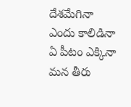దేశమేగినా ఎందు కాలిడినా ఏ పీటం ఎక్కినా మన తీరు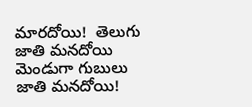మారదోయి!  తెలుగు జాతి మనదోయి మెండుగా గుబులు జాతి మనదోయి!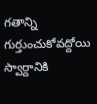గతాన్ని గుర్తుంచుకోవద్దోయి  స్వార్దానికి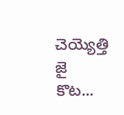చెయ్యెత్తి జై కొట...